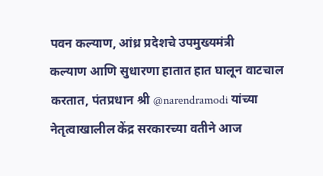पवन कल्याण, आंध्र प्रदेशचे उपमुख्यमंत्री
कल्याण आणि सुधारणा हातात हात घालून वाटचाल करतात, पंतप्रधान श्री @narendramodi यांच्या नेतृत्वाखालील केंद्र सरकारच्या वतीने आज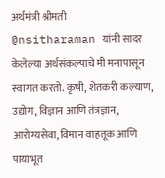अर्थमंत्री श्रीमती @nsitharaman यांनी सादर केलेल्या अर्थसंकल्पाचे मी मनापासून स्वागत करतो. कृषी, शेतकरी कल्याण, उद्योग, विज्ञान आणि तंत्रज्ञान, आरोग्यसेवा, विमान वाहतूक आणि पायाभूत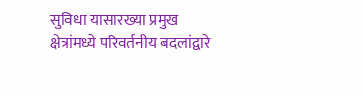सुविधा यासारख्या प्रमुख क्षेत्रांमध्ये परिवर्तनीय बदलांद्वारे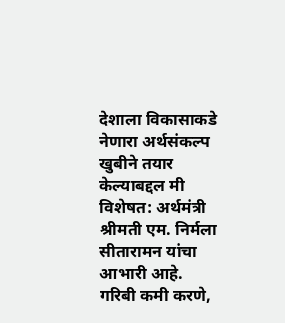देशाला विकासाकडे नेणारा अर्थसंकल्प खुबीने तयार केल्याबद्दल मी विशेषत: अर्थमंत्री श्रीमती एम. निर्मला सीतारामन यांचा आभारी आहे. गरिबी कमी करणे,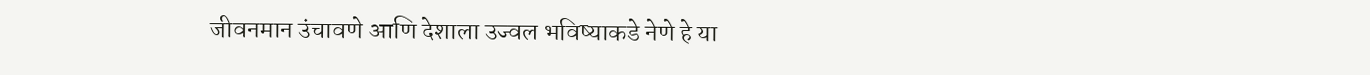जीवनमान उंचावणे आणि देशाला उज्वल भविष्याकडे नेणे हे या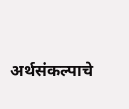अर्थसंकल्पाचे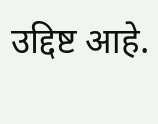उद्दिष्ट आहे.